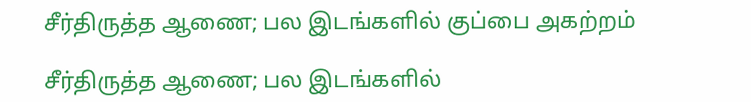சீர்திருத்த ஆணை; பல இடங்களில் குப்பை அகற்றம்

சீர்திருத்த ஆணை; பல இடங்களில்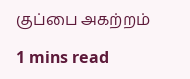குப்பை அகற்றம்

1 mins read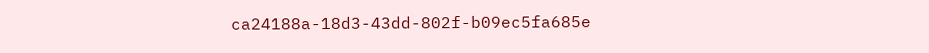ca24188a-18d3-43dd-802f-b09ec5fa685e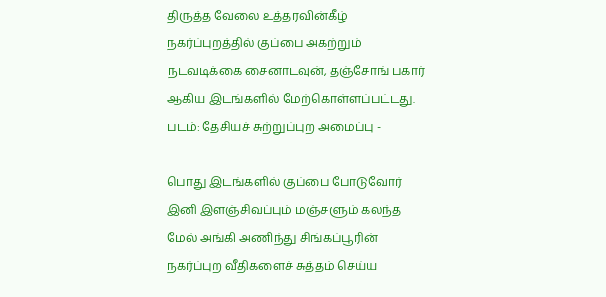திருத்த வேலை உத்தரவின்கீழ் நகர்ப்புறத்தில் குப்பை அகற்றும் நடவடிக்கை சைனாடவுன், தஞ்சோங் பகார் ஆகிய இடங்களில் மேற்கொள்ளப்பட்டது. படம்: தேசியச் சுற்றுப்புற அமைப்பு -

பொது இடங்களில் குப்பை போடுவோர் இனி இளஞ்சிவப்பும் மஞ்சளும் கலந்த மேல் அங்கி அணிந்து சிங்கப்பூரின் நகர்ப்புற வீதிகளைச் சுத்தம் செய்ய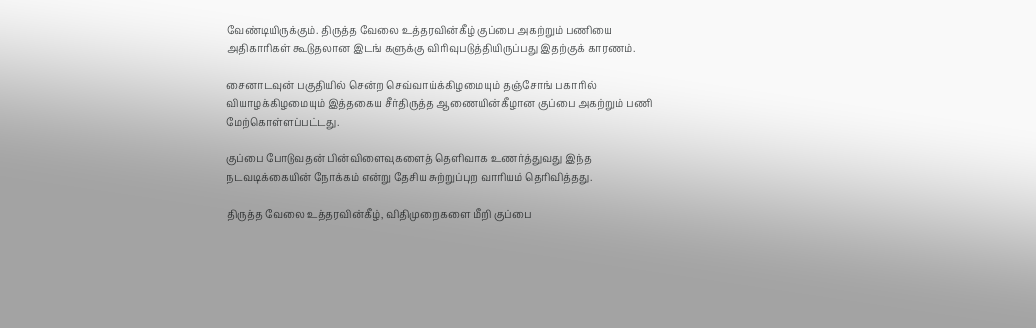வேண்டியிருக்கும். திருத்த வேலை உத்தரவின்கீழ் குப்பை அகற்றும் பணியை அதிகாரிகள் கூடுதலான இடங் களுக்கு விரிவுபடுத்தியிருப்பது இதற்குக் காரணம்.

சைனாடவுன் பகுதியில் சென்ற செவ்வாய்க்கிழமையும் தஞ்சோங் பகாரில் வியாழக்கிழமையும் இத்தகைய சீர்திருத்த ஆணையின்கீழான குப்பை அகற்றும் பணி மேற்கொள்ளப்பட்டது.

குப்பை போடுவதன் பின்விளைவுகளைத் தெளிவாக உணர்த்துவது இந்த நடவடிக்கையின் நோக்கம் என்று தேசிய சுற்றுப்புற வாரியம் தெரிவித்தது.

திருத்த வேலை உத்தரவின்கீழ், விதிமுறைகளை மீறி குப்பை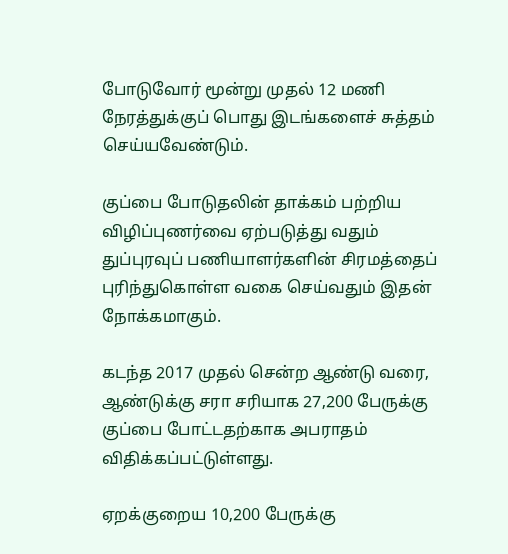போடுவோர் மூன்று முதல் 12 மணி நேரத்துக்குப் பொது இடங்களைச் சுத்தம் செய்யவேண்டும்.

குப்பை போடுதலின் தாக்கம் பற்றிய விழிப்புணர்வை ஏற்படுத்து வதும் துப்புரவுப் பணியாளர்களின் சிரமத்தைப் புரிந்துகொள்ள வகை செய்வதும் இதன் நோக்கமாகும்.

கடந்த 2017 முதல் சென்ற ஆண்டு வரை, ஆண்டுக்கு சரா சரியாக 27,200 பேருக்கு குப்பை போட்டதற்காக அபராதம் விதிக்கப்பட்டுள்ளது.

ஏறக்குறைய 10,200 பேருக்கு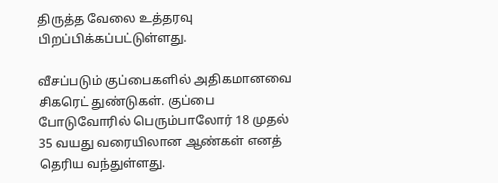திருத்த வேலை உத்தரவு பிறப்பிக்கப்பட்டுள்ளது.

வீசப்படும் குப்பைகளில் அதிகமானவை சிகரெட் துண்டுகள். குப்பை போடுவோரில் பெரும்பாலோர் 18 முதல் 35 வயது வரையிலான ஆண்கள் எனத் தெரிய வந்துள்ளது.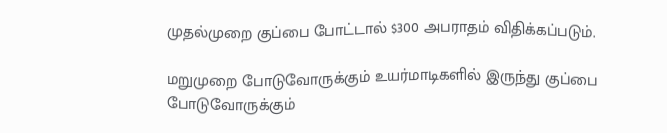முதல்முறை குப்பை போட்டால் $300 அபராதம் விதிக்கப்படும்.

மறுமுறை போடுவோருக்கும் உயர்மாடிகளில் இருந்து குப்பை போடுவோருக்கும்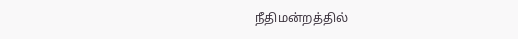நீதிமன்றத்தில்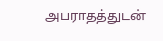அபராதத்துடன்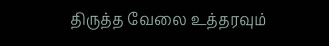திருத்த வேலை உத்தரவும்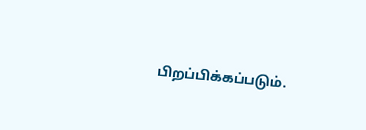பிறப்பிக்கப்படும்.